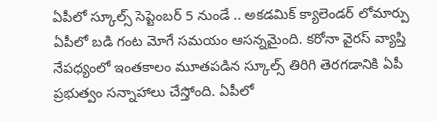ఏపీలో స్కూల్స్ సెప్టెంబర్ 5 నుండే .. అకడమిక్ క్యాలెండర్ లోమార్పు
ఏపీలో బడి గంట మోగే సమయం ఆసన్నమైంది. కరోనా వైరస్ వ్యాప్తి నేపధ్యంలో ఇంతకాలం మూతపడిన స్కూల్స్ తిరిగి తెరగడానికి ఏపీ ప్రభుత్వం సన్నాహాలు చేస్తోంది. ఏపీలో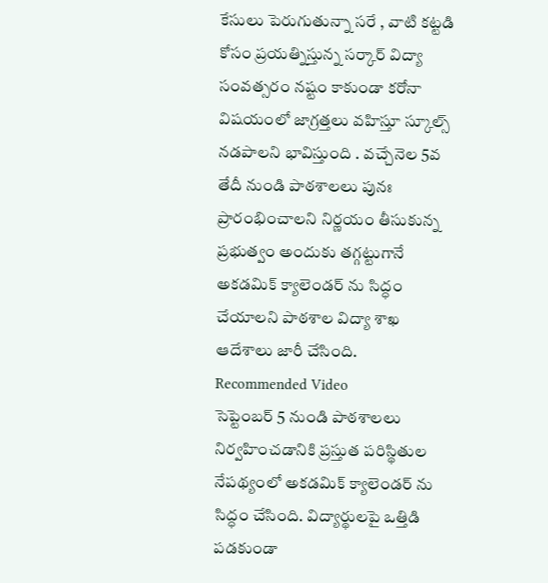కేసులు పెరుగుతున్నా సరే , వాటి కట్టడి కోసం ప్రయత్నిస్తున్న సర్కార్ విద్యా సంవత్సరం నష్టం కాకుండా కరోనా విషయంలో జాగ్రత్తలు వహిస్తూ స్కూల్స్ నడపాలని భావిస్తుంది . వచ్చేనెల 5వ తేదీ నుండి పాఠశాలలు పునః ప్రారంభించాలని నిర్ణయం తీసుకున్న ప్రభుత్వం అందుకు తగ్గట్టుగానే అకడమిక్ క్యాలెండర్ ను సిద్ధం చేయాలని పాఠశాల విద్యా శాఖ ఆదేశాలు జారీ చేసింది.
Recommended Video
సెప్టెంబర్ 5 నుండి పాఠశాలలు నిర్వహించడానికి ప్రస్తుత పరిస్థితుల నేపథ్యంలో అకడమిక్ క్యాలెండర్ ను సిద్ధం చేసింది. విద్యార్థులపై ఒత్తిడి పడకుండా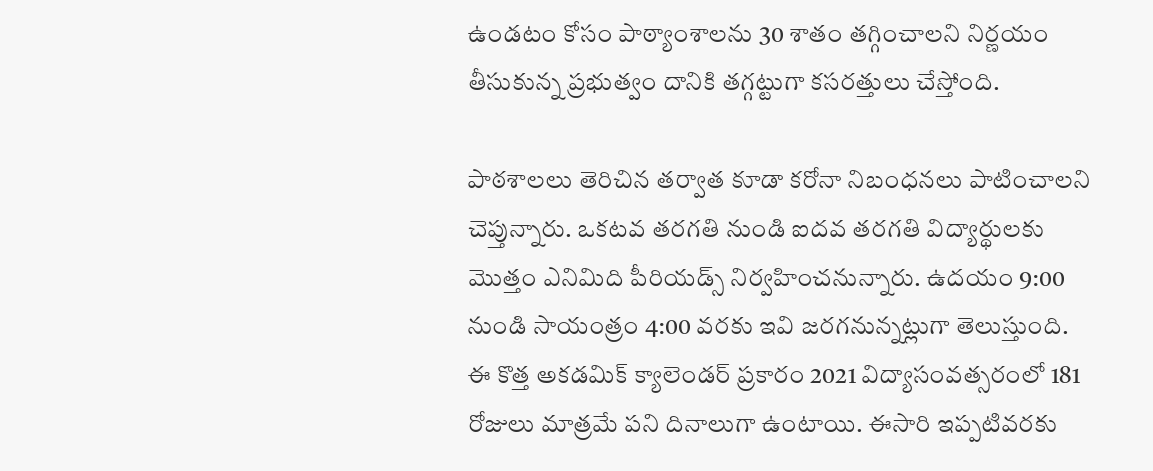ఉండటం కోసం పాఠ్యాంశాలను 30 శాతం తగ్గించాలని నిర్ణయం తీసుకున్న ప్రభుత్వం దానికి తగ్గట్టుగా కసరత్తులు చేస్తోంది.

పాఠశాలలు తెరిచిన తర్వాత కూడా కరోనా నిబంధనలు పాటించాలని చెప్తున్నారు. ఒకటవ తరగతి నుండి ఐదవ తరగతి విద్యార్థులకు మొత్తం ఎనిమిది పీరియడ్స్ నిర్వహించనున్నారు. ఉదయం 9:00 నుండి సాయంత్రం 4:00 వరకు ఇవి జరగనున్నట్లుగా తెలుస్తుంది.
ఈ కొత్త అకడమిక్ క్యాలెండర్ ప్రకారం 2021 విద్యాసంవత్సరంలో 181 రోజులు మాత్రమే పని దినాలుగా ఉంటాయి. ఈసారి ఇప్పటివరకు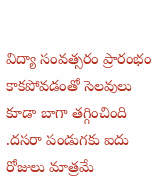విద్యా సంవత్సరం ప్రారంభం కాకపోవడంతో సెలవులు కూడా బాగా తగ్గించింది .దసరా పండుగకు ఐదు రోజులు మాత్రమే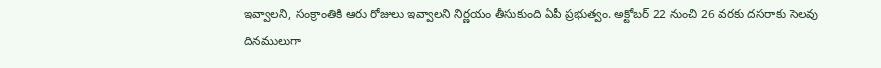ఇవ్వాలని, సంక్రాంతికి ఆరు రోజులు ఇవ్వాలని నిర్ణయం తీసుకుంది ఏపీ ప్రభుత్వం. అక్టోబర్ 22 నుంచి 26 వరకు దసరాకు సెలవు దినములుగా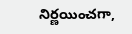నిర్ణయించగా,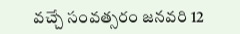వచ్చే సంవత్సరం జనవరి 12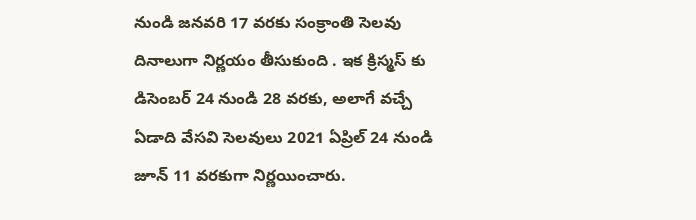నుండి జనవరి 17 వరకు సంక్రాంతి సెలవు దినాలుగా నిర్ణయం తీసుకుంది . ఇక క్రిస్మస్ కు డిసెంబర్ 24 నుండి 28 వరకు, అలాగే వచ్చే ఏడాది వేసవి సెలవులు 2021 ఏప్రిల్ 24 నుండి జూన్ 11 వరకుగా నిర్ణయించారు.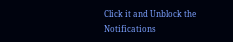Click it and Unblock the Notifications